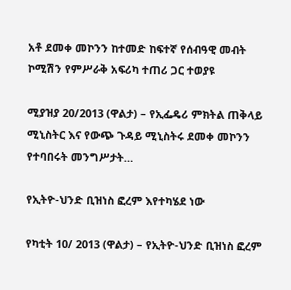አቶ ደመቀ መኮንን ከተመድ ከፍተኛ የሰብዓዊ መብት ኮሚሽን የምሥራቅ አፍሪካ ተጠሪ ጋር ተወያዩ

ሚያዝያ 20/2013 (ዋልታ) – የኢፌዴሪ ምክትል ጠቅላይ ሚኒስትር እና የውጭ ጉዳይ ሚኒስትሩ ደመቀ መኮንን የተባበሩት መንግሥታት…

የኢትዮ-ህንድ ቢዝነስ ፎረም እየተካሄደ ነው

የካቲት 10/ 2013 (ዋልታ) – የኢትዮ-ህንድ ቢዝነስ ፎረም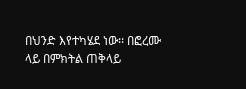በህንድ እየተካሄደ ነው፡፡ በፎረሙ ላይ በምክትል ጠቅላይ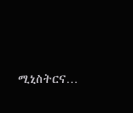ሚኒስትርና…